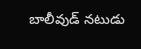బాలీవుడ్ నటుడు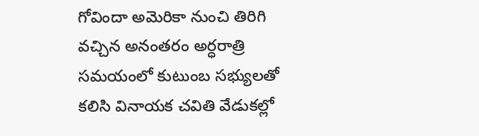గోవిందా అమెరికా నుంచి తిరిగి వచ్చిన అనంతరం అర్ధరాత్రి సమయంలో కుటుంబ సభ్యులతో కలిసి వినాయక చవితి వేడుకల్లో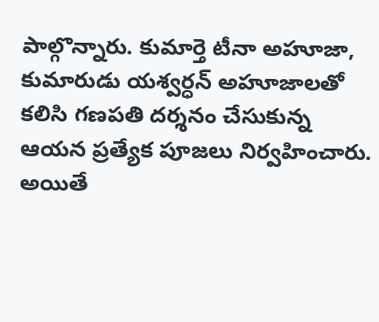పాల్గొన్నారు. కుమార్తె టీనా అహూజా, కుమారుడు యశ్వర్ధన్ అహూజాలతో కలిసి గణపతి దర్శనం చేసుకున్న ఆయన ప్రత్యేక పూజలు నిర్వహించారు. అయితే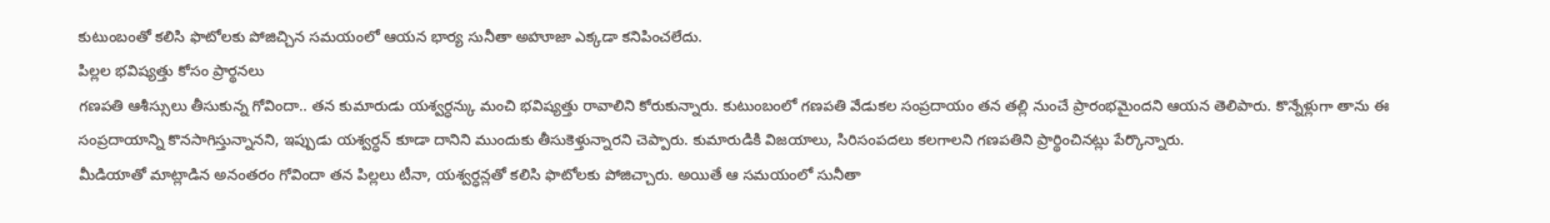కుటుంబంతో కలిసి ఫొటోలకు పోజిచ్చిన సమయంలో ఆయన భార్య సునీతా అహూజా ఎక్కడా కనిపించలేదు.
పిల్లల భవిష్యత్తు కోసం ప్రార్థనలు
గణపతి ఆశీస్సులు తీసుకున్న గోవిందా.. తన కుమారుడు యశ్వర్ధన్కు మంచి భవిష్యత్తు రావాలిని కోరుకున్నారు. కుటుంబంలో గణపతి వేడుకల సంప్రదాయం తన తల్లి నుంచే ప్రారంభమైందని ఆయన తెలిపారు. కొన్నేళ్లుగా తాను ఈ సంప్రదాయాన్ని కొనసాగిస్తున్నానని, ఇప్పుడు యశ్వర్ధన్ కూడా దానిని ముందుకు తీసుకెళ్తున్నారని చెప్పారు. కుమారుడికి విజయాలు, సిరిసంపదలు కలగాలని గణపతిని ప్రార్థించినట్లు పేర్కొన్నారు.
మీడియాతో మాట్లాడిన అనంతరం గోవిందా తన పిల్లలు టీనా, యశ్వర్ధన్లతో కలిసి ఫొటోలకు పోజిచ్చారు. అయితే ఆ సమయంలో సునీతా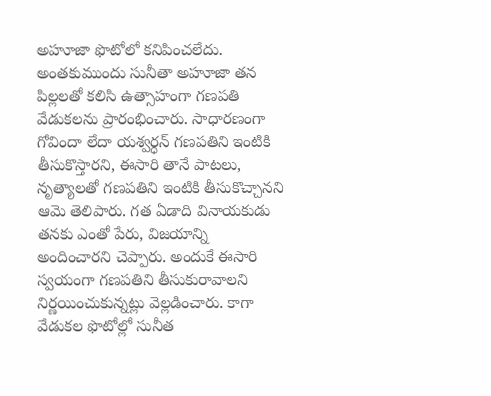అహూజా ఫొటోలో కనిపించలేదు. అంతకుముందు సునీతా అహూజా తన పిల్లలతో కలిసి ఉత్సాహంగా గణపతి వేడుకలను ప్రారంభించారు. సాధారణంగా గోవిందా లేదా యశ్వర్ధన్ గణపతిని ఇంటికి తీసుకొస్తారని, ఈసారి తానే పాటలు, నృత్యాలతో గణపతిని ఇంటికి తీసుకొచ్చానని ఆమె తెలిపారు. గత ఏడాది వినాయకుడు తనకు ఎంతో పేరు, విజయాన్ని అందించారని చెప్పారు. అందుకే ఈసారి స్వయంగా గణపతిని తీసుకురావాలని నిర్ణయించుకున్నట్లు వెల్లడించారు. కాగా వేడుకల ఫొటోల్లో సునీత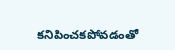కనిపించకపోవడంతో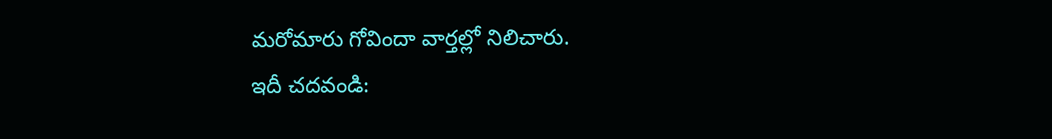మరోమారు గోవిందా వార్తల్లో నిలిచారు.
ఇదీ చదవండి: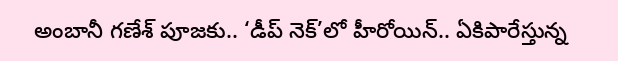అంబానీ గణేశ్ పూజకు.. ‘డీప్ నెక్’లో హీరోయిన్.. ఏకిపారేస్తున్న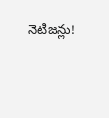నెటిజన్లు!